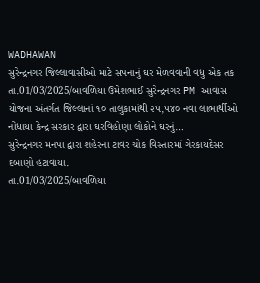WADHAWAN
સુરેન્દ્રનગર જિલ્લાવાસીઓ માટે સપનાનું ઘર મેળવવાની વધુ એક તક
તા.01/03/2025/બાવળિયા ઉમેશભાઈ સુરેન્દ્રનગર PM આવાસ યોજના અંતર્ગત જિલ્લાનાં ૧૦ તાલુકામાંથી ૨૫,૫૪૦ નવા લાભાર્થીઓ નોંધાયા કેન્દ્ર સરકાર દ્વારા ઘરવિહોણા લોકોને ઘરનું…
સુરેન્દ્રનગર મનપા દ્વારા શહેરના ટાવર ચોક વિસ્તારમાં ગેરકાયદેસર દબાણો હટાવાયા.
તા.01/03/2025/બાવળિયા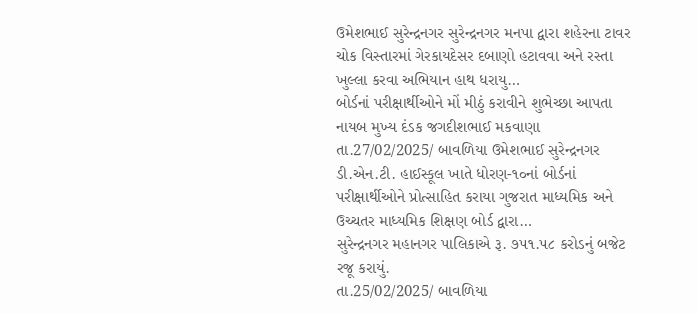ઉમેશભાઈ સુરેન્દ્રનગર સુરેન્દ્રનગર મનપા દ્વારા શહેરના ટાવર ચોક વિસ્તારમાં ગેરકાયદેસર દબાણો હટાવવા અને રસ્તા ખુલ્લા કરવા અભિયાન હાથ ધરાયુ…
બોર્ડનાં પરીક્ષાર્થીઓને મોં મીઠું કરાવીને શુભેચ્છા આપતા નાયબ મુખ્ય દંડક જગદીશભાઈ મકવાણા
તા.27/02/2025/ બાવળિયા ઉમેશભાઈ સુરેન્દ્રનગર ડી.એન.ટી. હાઈસ્કૂલ ખાતે ધોરણ-૧૦નાં બોર્ડનાં પરીક્ષાર્થીઓને પ્રોત્સાહિત કરાયા ગુજરાત માધ્યમિક અને ઉચ્ચતર માધ્યમિક શિક્ષણ બોર્ડ દ્વારા…
સુરેન્દ્રનગર મહાનગર પાલિકાએ રૂ. ૭૫૧.૫૮ કરોડનું બજેટ રજૂ કરાયું.
તા.25/02/2025/ બાવળિયા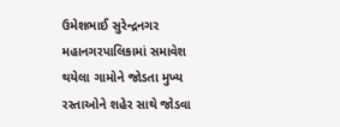ઉમેશભાઈ સુરેન્દ્રનગર મહાનગરપાલિકામાં સમાવેશ થયેલા ગામોને જોડતા મુખ્ય રસ્તાઓને શહેર સાથે જોડવા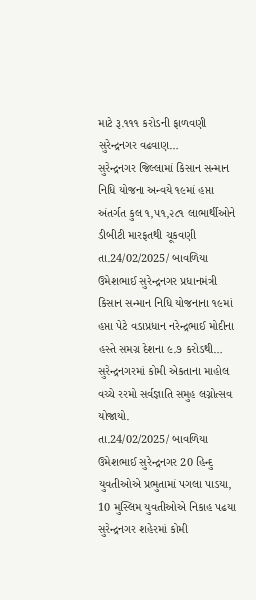માટે રૂ.૧૧૧ કરોડની ફાળવણી સુરેન્દ્રનગર વઢવાણ…
સુરેન્દ્રનગર જિલ્લામાં કિસાન સન્માન નિધિ યોજના અન્વયે ૧૯માં હપ્તા અંતર્ગત કુલ ૧,૫૧,૨૮૧ લાભાર્થીઓને ડીબીટી મારફતથી ચૂકવણી
તા.24/02/2025/ બાવળિયા ઉમેશભાઈ સુરેન્દ્રનગર પ્રધાનમંત્રી કિસાન સન્માન નિધિ યોજનાના ૧૯માં હપ્તા પેટે વડાપ્રધાન નરેન્દ્રભાઈ મોદીના હસ્તે સમગ્ર દેશના ૯.૭ કરોડથી…
સુરેન્દ્રનગરમાં કોમી એકતાના માહોલ વચ્ચે રરમો સર્વજ્ઞાતિ સમુહ લગ્નોત્સવ યોજાયો.
તા.24/02/2025/ બાવળિયા ઉમેશભાઈ સુરેન્દ્રનગર 20 હિન્દુ યુવતીઓએ પ્રભુતામાં પગલા પાડયા, 10 મુસ્લિમ યુવતીઓએ નિકાહ પઢયા સુરેન્દ્રનગર શહેરમાં કોમી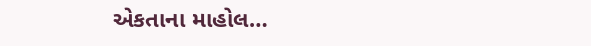એકતાના માહોલ…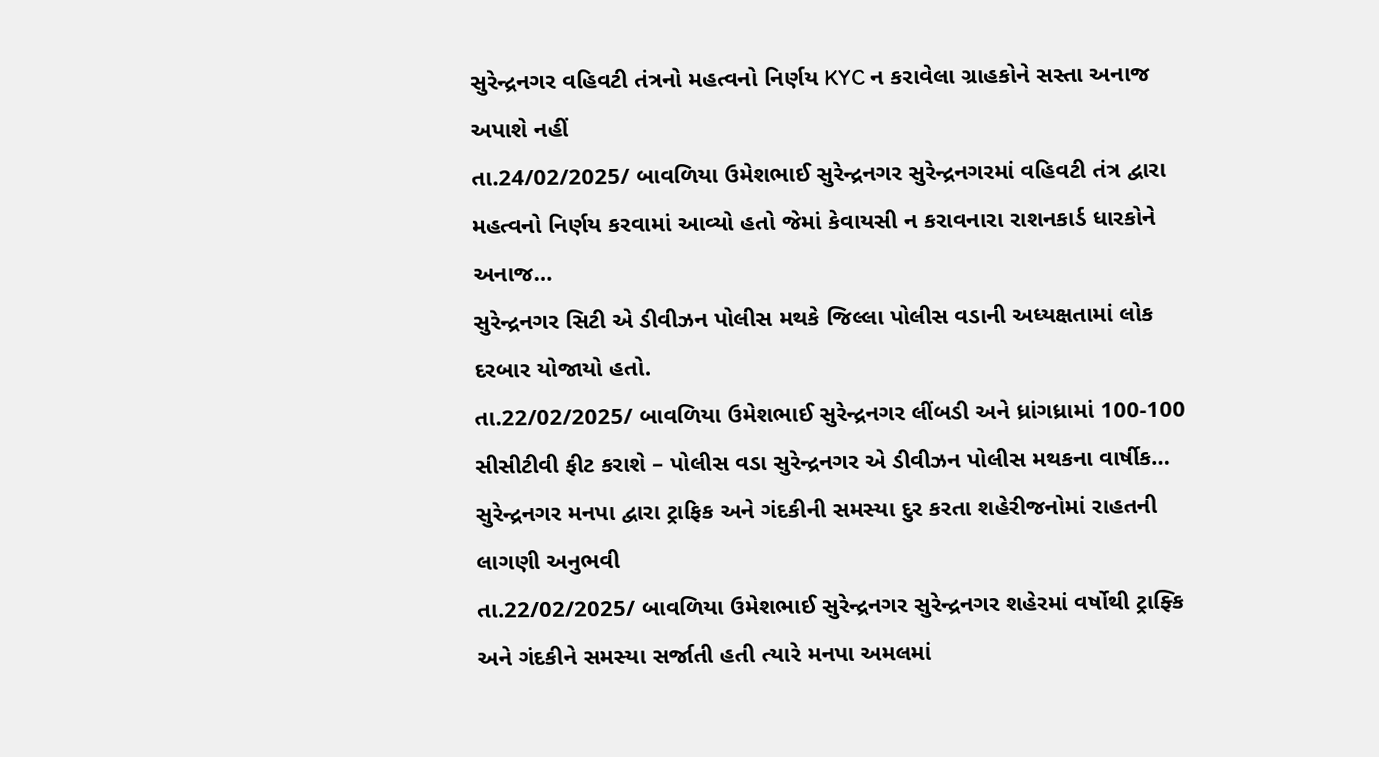સુરેન્દ્રનગર વહિવટી તંત્રનો મહત્વનો નિર્ણય KYC ન કરાવેલા ગ્રાહકોને સસ્તા અનાજ અપાશે નહીં
તા.24/02/2025/ બાવળિયા ઉમેશભાઈ સુરેન્દ્રનગર સુરેન્દ્રનગરમાં વહિવટી તંત્ર દ્વારા મહત્વનો નિર્ણય કરવામાં આવ્યો હતો જેમાં કેવાયસી ન કરાવનારા રાશનકાર્ડ ધારકોને અનાજ…
સુરેન્દ્રનગર સિટી એ ડીવીઝન પોલીસ મથકે જિલ્લા પોલીસ વડાની અધ્યક્ષતામાં લોક દરબાર યોજાયો હતો.
તા.22/02/2025/ બાવળિયા ઉમેશભાઈ સુરેન્દ્રનગર લીંબડી અને ધ્રાંગધ્રામાં 100-100 સીસીટીવી ફીટ કરાશે – પોલીસ વડા સુરેન્દ્રનગર એ ડીવીઝન પોલીસ મથકના વાર્ષીક…
સુરેન્દ્રનગર મનપા દ્વારા ટ્રાફિક અને ગંદકીની સમસ્યા દુર કરતા શહેરીજનોમાં રાહતની લાગણી અનુભવી
તા.22/02/2025/ બાવળિયા ઉમેશભાઈ સુરેન્દ્રનગર સુરેન્દ્રનગર શહેરમાં વર્ષોથી ટ્રાફ્કિ અને ગંદકીને સમસ્યા સર્જાતી હતી ત્યારે મનપા અમલમાં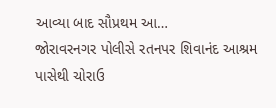આવ્યા બાદ સૌપ્રથમ આ…
જોરાવરનગર પોલીસે રતનપર શિવાનંદ આશ્રમ પાસેથી ચોરાઉ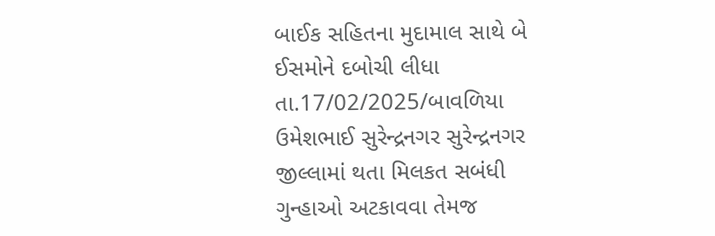બાઈક સહિતના મુદામાલ સાથે બે ઈસમોને દબોચી લીધા
તા.17/02/2025/બાવળિયા ઉમેશભાઈ સુરેન્દ્રનગર સુરેન્દ્રનગર જીલ્લામાં થતા મિલકત સબંધી ગુન્હાઓ અટકાવવા તેમજ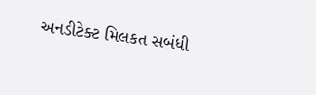અનડીટેક્ટ મિલકત સબંધી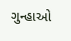ગુન્હાઓ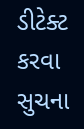ડીટેક્ટ કરવા સુચના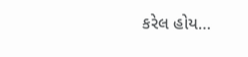કરેલ હોય…